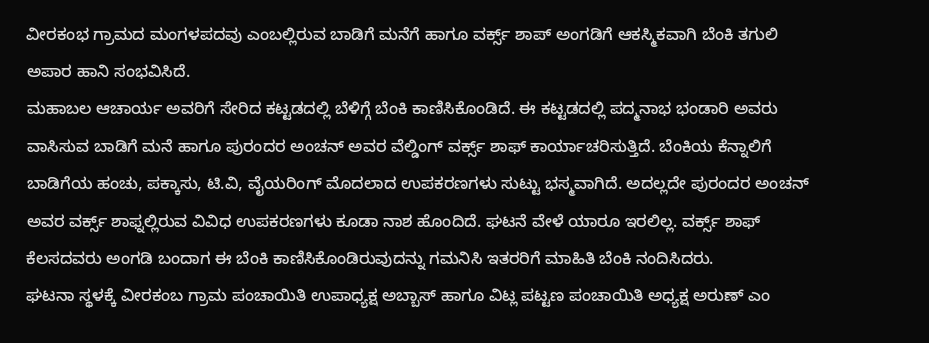ವೀರಕಂಭ ಗ್ರಾಮದ ಮಂಗಳಪದವು ಎಂಬಲ್ಲಿರುವ ಬಾಡಿಗೆ ಮನೆಗೆ ಹಾಗೂ ವರ್ಕ್ಸ್ ಶಾಪ್ ಅಂಗಡಿಗೆ ಆಕಸ್ಮಿಕವಾಗಿ ಬೆಂಕಿ ತಗುಲಿ ಅಪಾರ ಹಾನಿ ಸಂಭವಿಸಿದೆ.
ಮಹಾಬಲ ಆಚಾರ್ಯ ಅವರಿಗೆ ಸೇರಿದ ಕಟ್ಟಡದಲ್ಲಿ ಬೆಳಿಗ್ಗೆ ಬೆಂಕಿ ಕಾಣಿಸಿಕೊಂಡಿದೆ. ಈ ಕಟ್ಟಡದಲ್ಲಿ ಪದ್ಮನಾಭ ಭಂಡಾರಿ ಅವರು ವಾಸಿಸುವ ಬಾಡಿಗೆ ಮನೆ ಹಾಗೂ ಪುರಂದರ ಅಂಚನ್ ಅವರ ವೆಲ್ಡಿಂಗ್ ವರ್ಕ್ಸ್ ಶಾಫ್ ಕಾರ್ಯಾಚರಿಸುತ್ತಿದೆ. ಬೆಂಕಿಯ ಕೆನ್ನಾಲಿಗೆ ಬಾಡಿಗೆಯ ಹಂಚು, ಪಕ್ಕಾಸು, ಟಿ.ವಿ, ವೈಯರಿಂಗ್ ಮೊದಲಾದ ಉಪಕರಣಗಳು ಸುಟ್ಟು ಭಸ್ಮವಾಗಿದೆ. ಅದಲ್ಲದೇ ಪುರಂದರ ಅಂಚನ್ ಅವರ ವರ್ಕ್ಸ್ ಶಾಫ್ನಲ್ಲಿರುವ ವಿವಿಧ ಉಪಕರಣಗಳು ಕೂಡಾ ನಾಶ ಹೊಂದಿದೆ. ಘಟನೆ ವೇಳೆ ಯಾರೂ ಇರಲಿಲ್ಲ. ವರ್ಕ್ಸ್ ಶಾಫ್ ಕೆಲಸದವರು ಅಂಗಡಿ ಬಂದಾಗ ಈ ಬೆಂಕಿ ಕಾಣಿಸಿಕೊಂಡಿರುವುದನ್ನು ಗಮನಿಸಿ ಇತರರಿಗೆ ಮಾಹಿತಿ ಬೆಂಕಿ ನಂದಿಸಿದರು.
ಘಟನಾ ಸ್ಥಳಕ್ಕೆ ವೀರಕಂಬ ಗ್ರಾಮ ಪಂಚಾಯಿತಿ ಉಪಾಧ್ಯಕ್ಷ ಅಬ್ಬಾಸ್ ಹಾಗೂ ವಿಟ್ಲ ಪಟ್ಟಣ ಪಂಚಾಯಿತಿ ಅಧ್ಯಕ್ಷ ಅರುಣ್ ಎಂ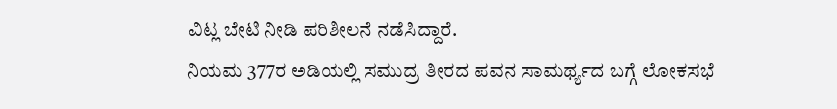ವಿಟ್ಲ ಬೇಟಿ ನೀಡಿ ಪರಿಶೀಲನೆ ನಡೆಸಿದ್ದಾರೆ.
ನಿಯಮ 377ರ ಅಡಿಯಲ್ಲಿ ಸಮುದ್ರ ತೀರದ ಪವನ ಸಾಮರ್ಥ್ಯದ ಬಗ್ಗೆ ಲೋಕಸಭೆ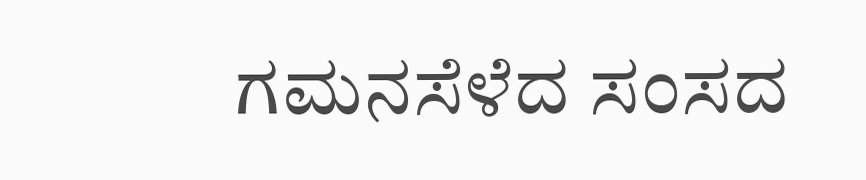ಗಮನಸೆಳೆದ ಸಂಸದ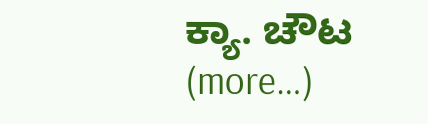ಕ್ಯಾ. ಚೌಟ (more…)